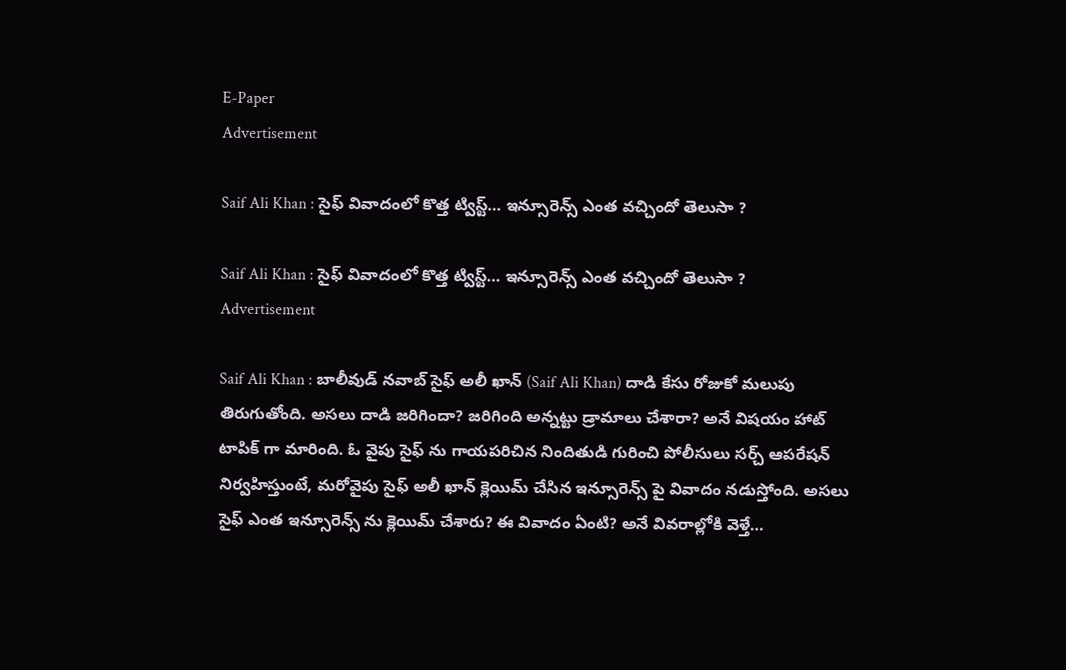E-Paper
Advertisement

Saif Ali Khan : సైఫ్ వివాదంలో కొత్త ట్విస్ట్… ఇన్సూరెన్స్ ఎంత వచ్చిందో తెలుసా ?

Saif Ali Khan : సైఫ్ వివాదంలో కొత్త ట్విస్ట్… ఇన్సూరెన్స్ ఎంత వచ్చిందో తెలుసా ?
Advertisement

Saif Ali Khan : బాలీవుడ్ నవాబ్ సైఫ్ అలీ ఖాన్ (Saif Ali Khan) దాడి కేసు రోజుకో మలుపు తిరుగుతోంది. అసలు దాడి జరిగిందా? జరిగింది అన్నట్టు డ్రామాలు చేశారా? అనే విషయం హాట్ టాపిక్ గా మారింది. ఓ వైపు సైఫ్ ను గాయపరిచిన నిందితుడి గురించి పోలీసులు సర్చ్ ఆపరేషన్ నిర్వహిస్తుంటే, మరోవైపు సైఫ్ అలీ ఖాన్ క్లెయిమ్ చేసిన ఇన్సూరెన్స్ పై వివాదం నడుస్తోంది. అసలు సైఫ్ ఎంత ఇన్సూరెన్స్ ను క్లెయిమ్ చేశారు? ఈ వివాదం ఏంటి? అనే వివరాల్లోకి వెళ్తే…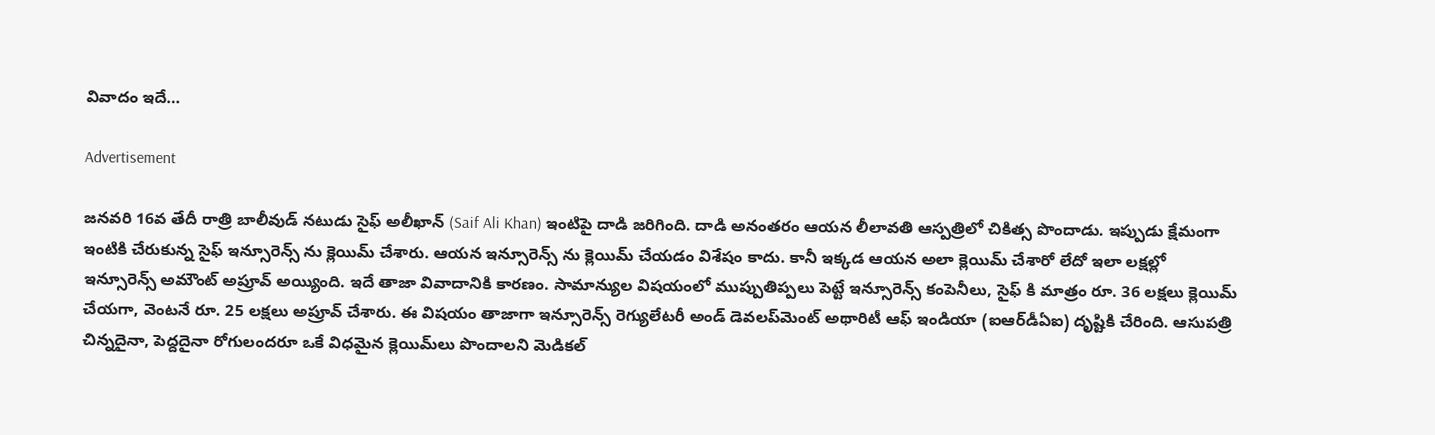వివాదం ఇదే…

Advertisement

జనవరి 16వ తేదీ రాత్రి బాలీవుడ్ నటుడు సైఫ్ అలీఖాన్ (Saif Ali Khan) ఇంటిపై దాడి జరిగింది. దాడి అనంతరం ఆయన లీలావతి ఆస్పత్రిలో చికిత్స పొందాడు. ఇప్పుడు క్షేమంగా ఇంటికి చేరుకున్న సైఫ్ ఇన్సూరెన్స్ ను క్లెయిమ్ చేశారు. ఆయన ఇన్సూరెన్స్ ను క్లెయిమ్ చేయడం విశేషం కాదు. కానీ ఇక్కడ ఆయన అలా క్లెయిమ్ చేశారో లేదో ఇలా లక్షల్లో ఇన్సూరెన్స్ అమౌంట్ అప్రూవ్ అయ్యింది. ఇదే తాజా వివాదానికి కారణం. సామాన్యుల విషయంలో ముప్పుతిప్పలు పెట్టే ఇన్సూరెన్స్ కంపెనీలు, సైఫ్ కి మాత్రం రూ. 36 లక్షలు క్లెయిమ్ చేయగా, వెంటనే రూ. 25 లక్షలు అప్రూవ్ చేశారు. ఈ విషయం తాజాగా ఇన్సూరెన్స్ రెగ్యులేటరీ అండ్ డెవలప్‌మెంట్ అథారిటీ ఆఫ్ ఇండియా (ఐఆర్‌డీఏఐ) దృష్టికి చేరింది. ఆసుపత్రి చిన్నదైనా, పెద్దదైనా రోగులందరూ ఒకే విధమైన క్లెయిమ్‌లు పొందాలని మెడికల్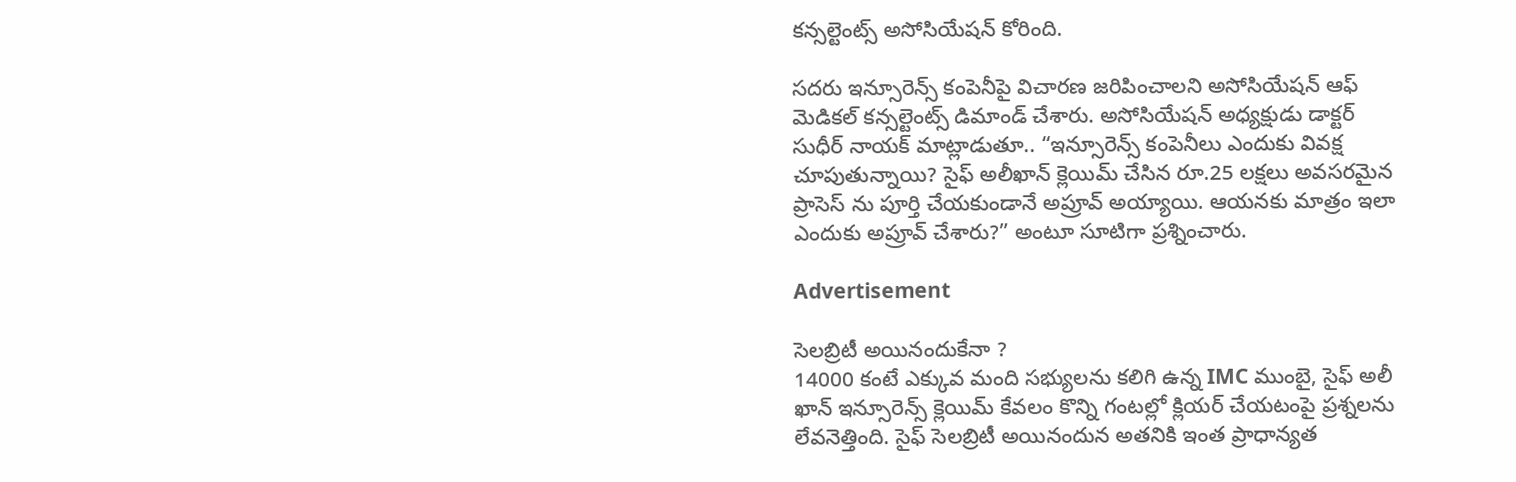కన్సల్టెంట్స్ అసోసియేషన్ కోరింది.

సదరు ఇన్సూరెన్స్ కంపెనీపై విచారణ జరిపించాలని అసోసియేషన్ ఆఫ్ మెడికల్ కన్సల్టెంట్స్ డిమాండ్ చేశారు. అసోసియేషన్ అధ్యక్షుడు డాక్టర్ సుధీర్ నాయక్ మాట్లాడుతూ.. “ఇన్సూరెన్స్ కంపెనీలు ఎందుకు వివక్ష చూపుతున్నాయి? సైఫ్ అలీఖాన్ క్లెయిమ్ చేసిన రూ.25 లక్షలు అవసరమైన ప్రాసెస్ ను పూర్తి చేయకుండానే అప్రూవ్ అయ్యాయి. ఆయనకు మాత్రం ఇలా ఎందుకు అప్రూవ్ చేశారు?” అంటూ సూటిగా ప్రశ్నించారు.

Advertisement

సెలబ్రిటీ అయినందుకేనా ?
14000 కంటే ఎక్కువ మంది సభ్యులను కలిగి ఉన్న IMC ముంబై, సైఫ్ అలీ ఖాన్ ఇన్సూరెన్స్ క్లెయిమ్ కేవలం కొన్ని గంటల్లో క్లియర్ చేయటంపై ప్రశ్నలను లేవనెత్తింది. సైఫ్ సెలబ్రిటీ అయినందున అతనికి ఇంత ప్రాధాన్యత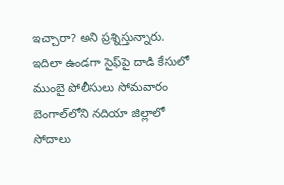ఇచ్చారా? అని ప్రశ్నిస్తున్నారు. ఇదిలా ఉండగా సైఫ్‌పై దాడి కేసులో ముంబై పోలీసులు సోమవారం బెంగాల్‌లోని నదియా జిల్లాలో సోదాలు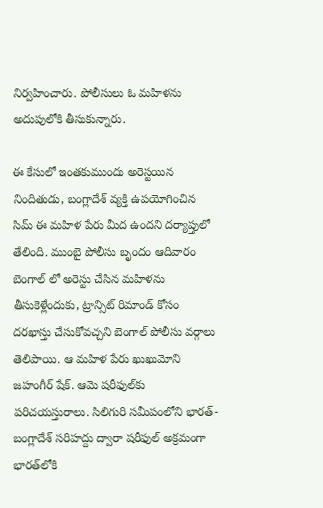నిర్వహించారు. పోలీసులు ఓ మహిళను అదుపులోకి తీసుకున్నారు.

ఈ కేసులో ఇంతకుముందు అరెస్టయిన నిందితుడు, బంగ్లాదేశ్ వ్యక్తి ఉపయోగించిన సిమ్ ఈ మహిళ పేరు మీద ఉందని దర్యాప్తులో తేలింది. ముంబై పోలీసు బృందం ఆదివారం బెంగాల్ లో అరెస్టు చేసిన మహిళను తీసుకెళ్లేందుకు, ట్రాన్సిట్ రిమాండ్ కోసం దరఖాస్తు చేసుకోవచ్చని బెంగాల్ పోలీసు వర్గాలు తెలిపాయి. ఆ మహిళ పేరు ఖుఖుమోని జహంగీర్ షేక్. ఆమె షరీఫుల్‌కు పరిచయస్తురాలు. సిలిగురి సమీపంలోని భారత్-బంగ్లాదేశ్ సరిహద్దు ద్వారా షరీఫుల్ అక్రమంగా భారత్‌లోకి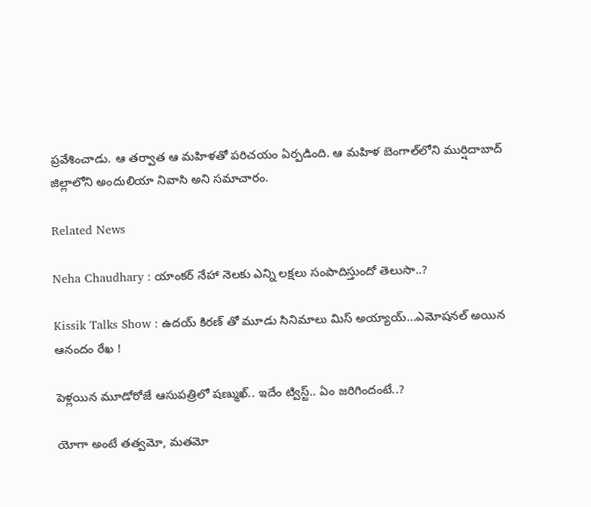ప్రవేశించాడు. ఆ తర్వాత ఆ మహిళతో పరిచయం ఏర్పడింది. ఆ మహిళ బెంగాల్‌లోని ముర్షిదాబాద్ జిల్లాలోని అందులియా నివాసి అని సమాచారం.

Related News

Neha Chaudhary : యాంకర్ నేహా నెలకు ఎన్ని లక్షలు సంపాదిస్తుందో తెలుసా..?

Kissik Talks Show : ఉదయ్ కిరణ్ తో మూడు సినిమాలు మిస్ అయ్యాయ్…ఎమోషనల్ అయిన ఆనందం రేఖ !

పెళ్లయిన మూడోరోజే ఆసుపత్రిలో షణ్ముఖ్.. ఇదేం ట్విస్ట్.. ఏం జరిగిందంటే..?

యోగా అంటే తత్వమో, మతమో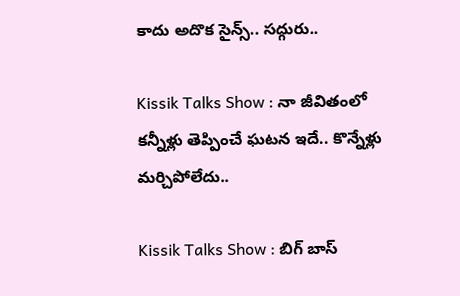కాదు అదొక సైన్స్.. సద్గురు..

Kissik Talks Show : నా జీవితంలో కన్నీళ్లు తెప్పించే ఘటన ఇదే.. కొన్నేళ్లు మర్చిపోలేదు..

Kissik Talks Show : బిగ్ బాస్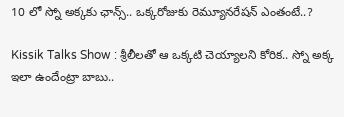10 లో స్నో అక్కకు ఛాన్స్.. ఒక్కరోజుకు రెమ్యూనరేషన్ ఎంతంటే..?

Kissik Talks Show : శ్రీలీలతో ఆ ఒక్కటి చెయ్యాలని కోరిక.. స్నో అక్క ఇలా ఉందేంట్రా బాబు..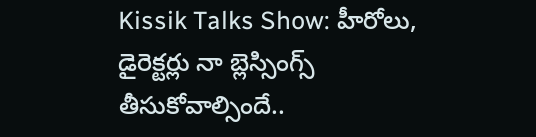Kissik Talks Show: హీరోలు, డైరెక్టర్లు నా బ్లెస్సింగ్స్ తీసుకోవాల్సిందే..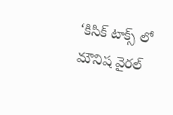‘కిసిక్ టాక్స్ లో మౌనిష వైరల్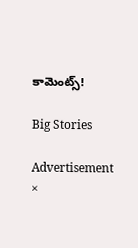కామెంట్స్!

Big Stories

Advertisement
×